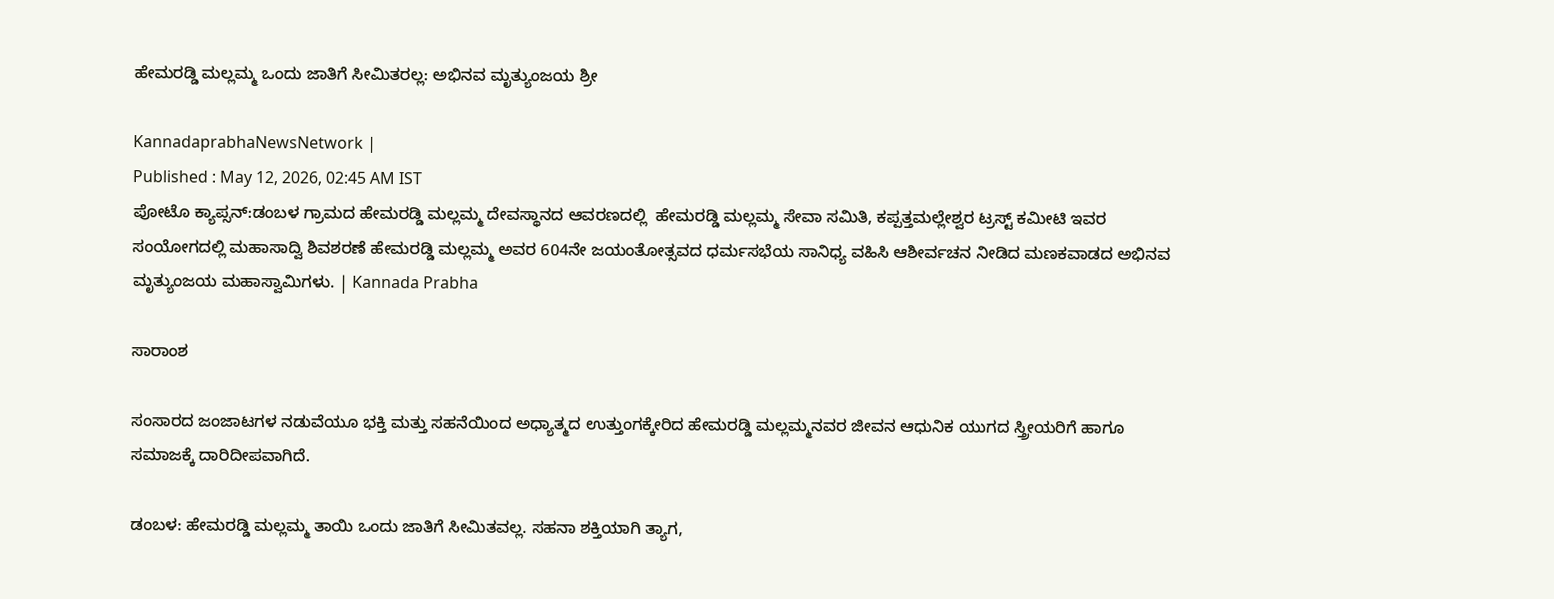ಹೇಮರಡ್ಡಿ ಮಲ್ಲಮ್ಮ ಒಂದು ಜಾತಿಗೆ ಸೀಮಿತರಲ್ಲ: ಅಭಿನವ ಮೃತ್ಯುಂಜಯ ಶ್ರೀ

KannadaprabhaNewsNetwork |
Published : May 12, 2026, 02:45 AM IST
ಪೋಟೊ ಕ್ಯಾಪ್ಸನ್:ಡಂಬಳ ಗ್ರಾಮದ ಹೇಮರಡ್ಡಿ ಮಲ್ಲಮ್ಮ ದೇವಸ್ಥಾನದ ಆವರಣದಲ್ಲಿ  ಹೇಮರಡ್ಡಿ ಮಲ್ಲಮ್ಮ ಸೇವಾ ಸಮಿತಿ, ಕಪ್ಪತ್ತಮಲ್ಲೇಶ್ವರ ಟ್ರಸ್ಟ್ ಕಮೀಟಿ ಇವರ ಸಂಯೋಗದಲ್ಲಿ ಮಹಾಸಾದ್ವಿ ಶಿವಶರಣೆ ಹೇಮರಡ್ಡಿ ಮಲ್ಲಮ್ಮ ಅವರ 604ನೇ ಜಯಂತೋತ್ಸವದ ಧರ್ಮಸಭೆಯ ಸಾನಿಧ್ಯ ವಹಿಸಿ ಆಶೀರ್ವಚನ ನೀಡಿದ ಮಣಕವಾಡದ ಅಭಿನವ ಮೃತ್ಯುಂಜಯ ಮಹಾಸ್ವಾಮಿಗಳು. | Kannada Prabha

ಸಾರಾಂಶ

ಸಂಸಾರದ ಜಂಜಾಟಗಳ ನಡುವೆಯೂ ಭಕ್ತಿ ಮತ್ತು ಸಹನೆಯಿಂದ ಅಧ್ಯಾತ್ಮದ ಉತ್ತುಂಗಕ್ಕೇರಿದ ಹೇಮರಡ್ಡಿ ಮಲ್ಲಮ್ಮನವರ ಜೀವನ ಆಧುನಿಕ ಯುಗದ ಸ್ತ್ರೀಯರಿಗೆ ಹಾಗೂ ಸಮಾಜಕ್ಕೆ ದಾರಿದೀಪವಾಗಿದೆ.

ಡಂಬಳ: ಹೇಮರಡ್ಡಿ ಮಲ್ಲಮ್ಮ ತಾಯಿ ಒಂದು ಜಾತಿಗೆ ಸೀಮಿತವಲ್ಲ. ಸಹನಾ ಶಕ್ತಿಯಾಗಿ ತ್ಯಾಗ,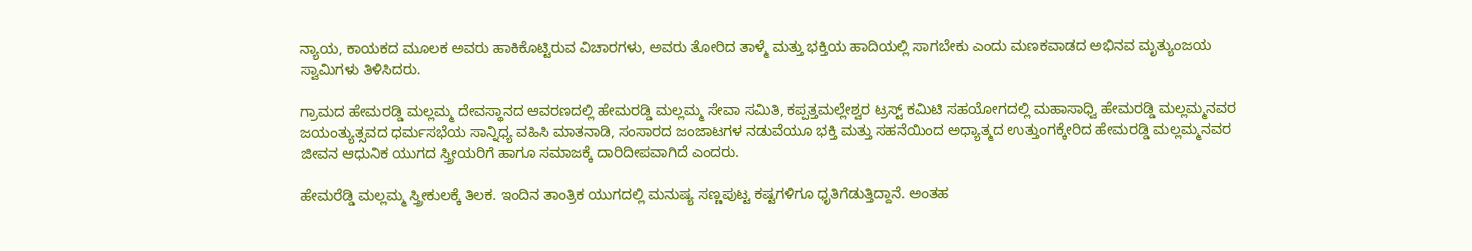ನ್ಯಾಯ, ಕಾಯಕದ ಮೂಲಕ ಅವರು ಹಾಕಿಕೊಟ್ಟಿರುವ ವಿಚಾರಗಳು, ಅವರು ತೋರಿದ ತಾಳ್ಮೆ ಮತ್ತು ಭಕ್ತಿಯ ಹಾದಿಯಲ್ಲಿ ಸಾಗಬೇಕು ಎಂದು ಮಣಕವಾಡದ ಅಭಿನವ ಮೃತ್ಯುಂಜಯ ಸ್ವಾಮಿಗಳು ತಿಳಿಸಿದರು.

ಗ್ರಾಮದ ಹೇಮರಡ್ಡಿ ಮಲ್ಲಮ್ಮ ದೇವಸ್ಥಾನದ ಆವರಣದಲ್ಲಿ ಹೇಮರಡ್ಡಿ ಮಲ್ಲಮ್ಮ ಸೇವಾ ಸಮಿತಿ, ಕಪ್ಪತ್ತಮಲ್ಲೇಶ್ವರ ಟ್ರಸ್ಟ್ ಕಮಿಟಿ ಸಹಯೋಗದಲ್ಲಿ ಮಹಾಸಾಧ್ವಿ ಹೇಮರಡ್ಡಿ ಮಲ್ಲಮ್ಮನವರ ಜಯಂತ್ಯುತ್ಸವದ ಧರ್ಮಸಭೆಯ ಸಾನ್ನಿಧ್ಯ ವಹಿಸಿ ಮಾತನಾಡಿ, ಸಂಸಾರದ ಜಂಜಾಟಗಳ ನಡುವೆಯೂ ಭಕ್ತಿ ಮತ್ತು ಸಹನೆಯಿಂದ ಅಧ್ಯಾತ್ಮದ ಉತ್ತುಂಗಕ್ಕೇರಿದ ಹೇಮರಡ್ಡಿ ಮಲ್ಲಮ್ಮನವರ ಜೀವನ ಆಧುನಿಕ ಯುಗದ ಸ್ತ್ರೀಯರಿಗೆ ಹಾಗೂ ಸಮಾಜಕ್ಕೆ ದಾರಿದೀಪವಾಗಿದೆ ಎಂದರು.

ಹೇಮರೆಡ್ಡಿ ಮಲ್ಲಮ್ಮ ಸ್ತ್ರೀಕುಲಕ್ಕೆ ತಿಲಕ. ಇಂದಿನ ತಾಂತ್ರಿಕ ಯುಗದಲ್ಲಿ ಮನುಷ್ಯ ಸಣ್ಣಪುಟ್ಟ ಕಷ್ಟಗಳಿಗೂ ಧೃತಿಗೆಡುತ್ತಿದ್ದಾನೆ. ಅಂತಹ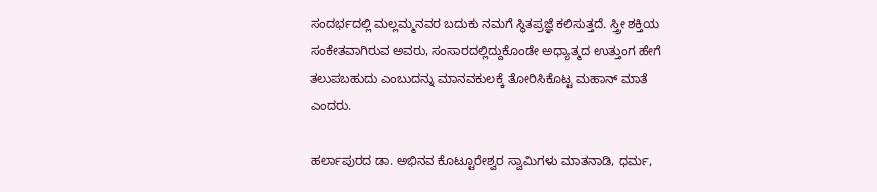ಸಂದರ್ಭದಲ್ಲಿ ಮಲ್ಲಮ್ಮನವರ ಬದುಕು ನಮಗೆ ಸ್ಥಿತಪ್ರಜ್ಞೆ ಕಲಿಸುತ್ತದೆ. ಸ್ತ್ರೀ ಶಕ್ತಿಯ ಸಂಕೇತವಾಗಿರುವ ಅವರು, ಸಂಸಾರದಲ್ಲಿದ್ದುಕೊಂಡೇ ಅಧ್ಯಾತ್ಮದ ಉತ್ತುಂಗ ಹೇಗೆ ತಲುಪಬಹುದು ಎಂಬುದನ್ನು ಮಾನವಕುಲಕ್ಕೆ ತೋರಿಸಿಕೊಟ್ಟ ಮಹಾನ್ ಮಾತೆ ಎಂದರು.

ಹರ್ಲಾಪುರದ ಡಾ. ಅಭಿನವ ಕೊಟ್ಟೂರೇಶ್ವರ ಸ್ವಾಮಿಗಳು ಮಾತನಾಡಿ, ಧರ್ಮ,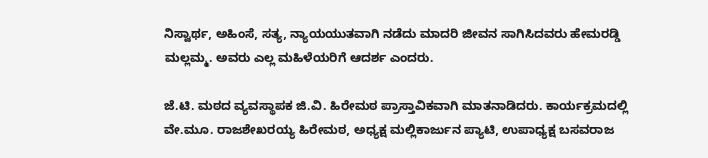ನಿಸ್ವಾರ್ಥ, ಅಹಿಂಸೆ, ಸತ್ಯ, ನ್ಯಾಯಯುತವಾಗಿ ನಡೆದು ಮಾದರಿ ಜೀವನ ಸಾಗಿಸಿದವರು ಹೇಮರಡ್ಡಿ ಮಲ್ಲಮ್ಮ. ಅವರು ಎಲ್ಲ ಮಹಿಳೆಯರಿಗೆ ಆದರ್ಶ ಎಂದರು.

ಜೆ.ಟಿ. ಮಠದ ವ್ಯವಸ್ಥಾಪಕ ಜಿ.ವಿ. ಹಿರೇಮಠ ಪ್ರಾಸ್ತಾವಿಕವಾಗಿ ಮಾತನಾಡಿದರು. ಕಾರ್ಯಕ್ರಮದಲ್ಲಿ ವೇ.ಮೂ. ರಾಜಶೇಖರಯ್ಯ ಹಿರೇಮಠ, ಅಧ್ಯಕ್ಷ ಮಲ್ಲಿಕಾರ್ಜುನ ಪ್ಯಾಟಿ, ಉಪಾಧ್ಯಕ್ಷ ಬಸವರಾಜ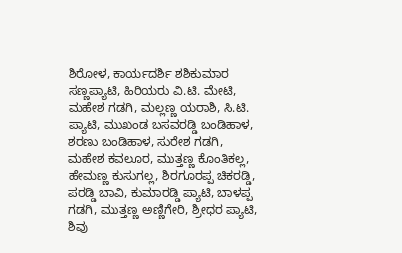ಶಿರೋಳ, ಕಾರ್ಯದರ್ಶಿ ಶಶಿಕುಮಾರ ಸಣ್ಣಪ್ಯಾಟಿ, ಹಿರಿಯರು ವಿ.ಟಿ. ಮೇಟಿ, ಮಹೇಶ ಗಡಗಿ, ಮಲ್ಲಣ್ಣ ಯರಾಶಿ, ಸಿ.ಟಿ. ಪ್ಯಾಟಿ, ಮುಖಂಡ ಬಸವರಡ್ಡಿ ಬಂಡಿಹಾಳ, ಶರಣು ಬಂಡಿಹಾಳ, ಸುರೇಶ ಗಡಗಿ, ಮಹೇಶ ಕವಲೂರ, ಮುತ್ತಣ್ಣ ಕೊಂತಿಕಲ್ಲ, ಹೇಮಣ್ಣ ಕುಸುಗಲ್ಲ, ಶಿರಗೂರಪ್ಪ ಚಿಕರಡ್ಡಿ, ಪರಡ್ಡಿ ಬಾವಿ, ಕುಮಾರಡ್ಡಿ ಪ್ಯಾಟಿ, ಬಾಳಪ್ಪ ಗಡಗಿ, ಮುತ್ತಣ್ಣ ಅಣ್ಣಿಗೇರಿ, ಶ್ರೀಧರ ಪ್ಯಾಟಿ, ಶಿವು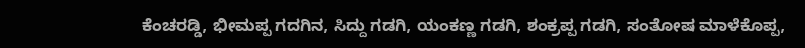ಕೆಂಚರಡ್ಡಿ, ಭೀಮಪ್ಪ ಗದಗಿನ, ಸಿದ್ದು ಗಡಗಿ, ಯಂಕಣ್ಣ ಗಡಗಿ, ಶಂಕ್ರಪ್ಪ ಗಡಗಿ, ಸಂತೋಷ ಮಾಳೆಕೊಪ್ಪ,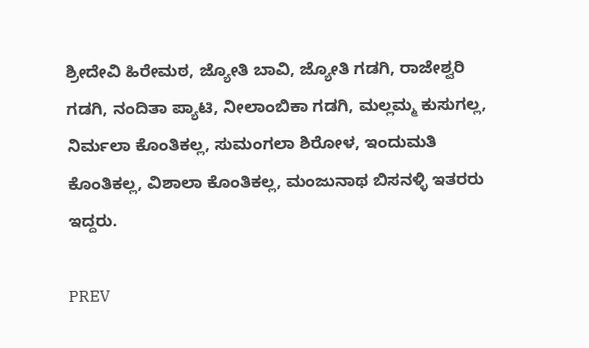ಶ್ರೀದೇವಿ ಹಿರೇಮಠ, ಜ್ಯೋತಿ ಬಾವಿ, ಜ್ಯೋತಿ ಗಡಗಿ, ರಾಜೇಶ್ವರಿ ಗಡಗಿ, ನಂದಿತಾ ಪ್ಯಾಟಿ, ನೀಲಾಂಬಿಕಾ ಗಡಗಿ, ಮಲ್ಲಮ್ಮ ಕುಸುಗಲ್ಲ, ನಿರ್ಮಲಾ ಕೊಂತಿಕಲ್ಲ, ಸುಮಂಗಲಾ ಶಿರೋಳ, ಇಂದುಮತಿ ಕೊಂತಿಕಲ್ಲ, ವಿಶಾಲಾ ಕೊಂತಿಕಲ್ಲ, ಮಂಜುನಾಥ ಬಿಸನಳ್ಳಿ ಇತರರು ಇದ್ದರು.

PREV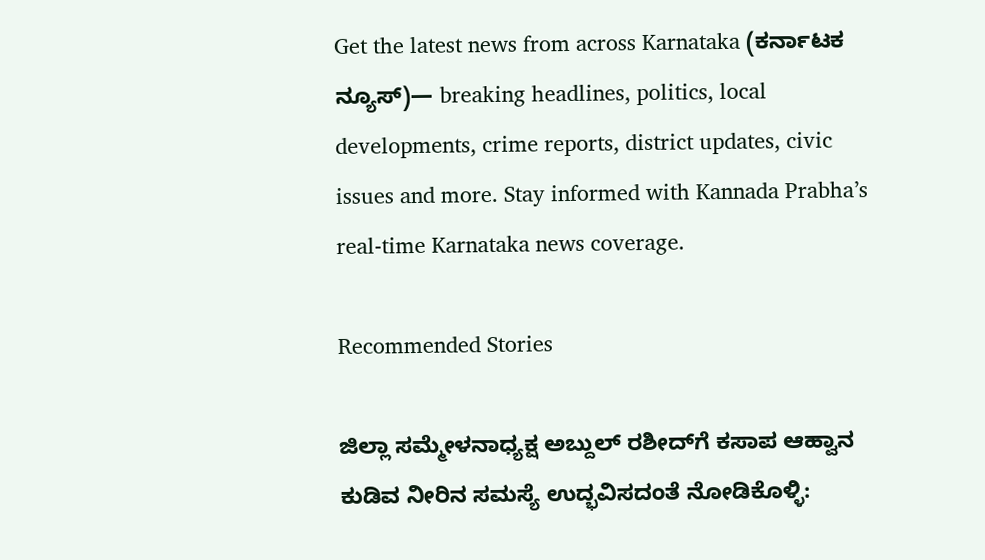Get the latest news from across Karnataka (ಕರ್ನಾಟಕ ನ್ಯೂಸ್)— breaking headlines, politics, local developments, crime reports, district updates, civic issues and more. Stay informed with Kannada Prabha’s real‑time Karnataka news coverage.

Recommended Stories

ಜಿಲ್ಲಾ ಸಮ್ಮೇಳನಾಧ್ಯಕ್ಷ ಅಬ್ದುಲ್ ರಶೀದ್‌ಗೆ ಕಸಾಪ ಆಹ್ವಾ‌ನ
ಕುಡಿವ ನೀರಿನ ಸಮಸ್ಯೆ ಉದ್ಭವಿಸದಂತೆ ನೋಡಿಕೊಳ್ಳಿ: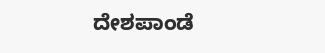ದೇಶಪಾಂಡೆ